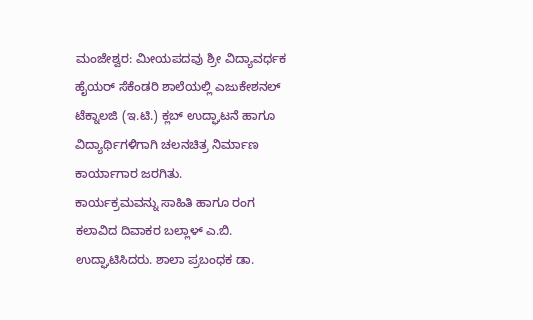ಮಂಜೇಶ್ವರ: ಮೀಯಪದವು ಶ್ರೀ ವಿದ್ಯಾವರ್ಧಕ ಹೈಯರ್ ಸೆಕೆಂಡರಿ ಶಾಲೆಯಲ್ಲಿ ಎಜುಕೇಶನಲ್ ಟೆಕ್ನಾಲಜಿ (ಇ.ಟಿ.) ಕ್ಲಬ್ ಉದ್ಘಾಟನೆ ಹಾಗೂ ವಿದ್ಯಾರ್ಥಿಗಳಿಗಾಗಿ ಚಲನಚಿತ್ರ ನಿರ್ಮಾಣ ಕಾರ್ಯಾಗಾರ ಜರಗಿತು.
ಕಾರ್ಯಕ್ರಮವನ್ನು ಸಾಹಿತಿ ಹಾಗೂ ರಂಗ ಕಲಾವಿದ ದಿವಾಕರ ಬಲ್ಲಾಳ್ ಎ.ಬಿ. ಉದ್ಘಾಟಿಸಿದರು. ಶಾಲಾ ಪ್ರಬಂಧಕ ಡಾ.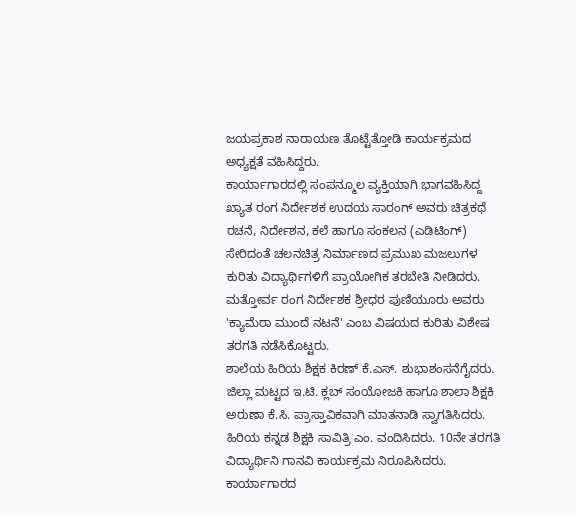ಜಯಪ್ರಕಾಶ ನಾರಾಯಣ ತೊಟ್ಟೆತ್ತೋಡಿ ಕಾರ್ಯಕ್ರಮದ ಅಧ್ಯಕ್ಷತೆ ವಹಿಸಿದ್ದರು.
ಕಾರ್ಯಾಗಾರದಲ್ಲಿ ಸಂಪನ್ಮೂಲ ವ್ಯಕ್ತಿಯಾಗಿ ಭಾಗವಹಿಸಿದ್ದ ಖ್ಯಾತ ರಂಗ ನಿರ್ದೇಶಕ ಉದಯ ಸಾರಂಗ್ ಅವರು ಚಿತ್ರಕಥೆ ರಚನೆ, ನಿರ್ದೇಶನ, ಕಲೆ ಹಾಗೂ ಸಂಕಲನ (ಎಡಿಟಿಂಗ್) ಸೇರಿದಂತೆ ಚಲನಚಿತ್ರ ನಿರ್ಮಾಣದ ಪ್ರಮುಖ ಮಜಲುಗಳ ಕುರಿತು ವಿದ್ಯಾರ್ಥಿಗಳಿಗೆ ಪ್ರಾಯೋಗಿಕ ತರಬೇತಿ ನೀಡಿದರು. ಮತ್ತೋರ್ವ ರಂಗ ನಿರ್ದೇಶಕ ಶ್ರೀಧರ ಪುಣಿಯೂರು ಅವರು 'ಕ್ಯಾಮೆರಾ ಮುಂದೆ ನಟನೆ' ಎಂಬ ವಿಷಯದ ಕುರಿತು ವಿಶೇಷ ತರಗತಿ ನಡೆಸಿಕೊಟ್ಟರು.
ಶಾಲೆಯ ಹಿರಿಯ ಶಿಕ್ಷಕ ಕಿರಣ್ ಕೆ.ಎಸ್. ಶುಭಾಶಂಸನೆಗೈದರು. ಜಿಲ್ಲಾ ಮಟ್ಟದ ಇ.ಟಿ. ಕ್ಲಬ್ ಸಂಯೋಜಕಿ ಹಾಗೂ ಶಾಲಾ ಶಿಕ್ಷಕಿ ಅರುಣಾ ಕೆ.ಸಿ. ಪ್ರಾಸ್ತಾವಿಕವಾಗಿ ಮಾತನಾಡಿ ಸ್ವಾಗತಿಸಿದರು. ಹಿರಿಯ ಕನ್ನಡ ಶಿಕ್ಷಕಿ ಸಾವಿತ್ರಿ ಎಂ. ವಂದಿಸಿದರು. 10ನೇ ತರಗತಿ ವಿದ್ಯಾರ್ಥಿನಿ ಗಾನವಿ ಕಾರ್ಯಕ್ರಮ ನಿರೂಪಿಸಿದರು. ಕಾರ್ಯಾಗಾರದ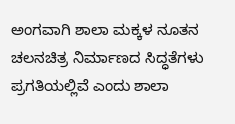ಅಂಗವಾಗಿ ಶಾಲಾ ಮಕ್ಕಳ ನೂತನ ಚಲನಚಿತ್ರ ನಿರ್ಮಾಣದ ಸಿದ್ಧತೆಗಳು ಪ್ರಗತಿಯಲ್ಲಿವೆ ಎಂದು ಶಾಲಾ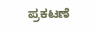ಪ್ರಕಟಣೆ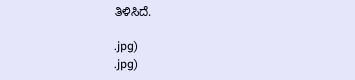ತಿಳಿಸಿದೆ.

.jpg)
.jpg)